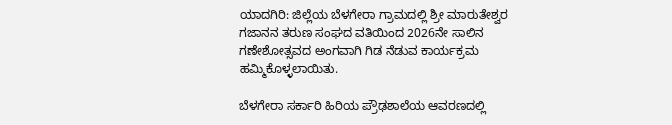ಯಾದಗಿರಿ: ಜಿಲ್ಲೆಯ ಬೆಳಗೇರಾ ಗ್ರಾಮದಲ್ಲಿ ಶ್ರೀ ಮಾರುತೇಶ್ವರ ಗಜಾನನ ತರುಣ ಸಂಘದ ವತಿಯಿಂದ 2026ನೇ ಸಾಲಿನ ಗಣೇಶೋತ್ಸವದ ಅಂಗವಾಗಿ ಗಿಡ ನೆಡುವ ಕಾರ್ಯಕ್ರಮ ಹಮ್ಮಿಕೊಳ್ಳಲಾಯಿತು.

ಬೆಳಗೇರಾ ಸರ್ಕಾರಿ ಹಿರಿಯ ಪ್ರೌಢಶಾಲೆಯ ಆವರಣದಲ್ಲಿ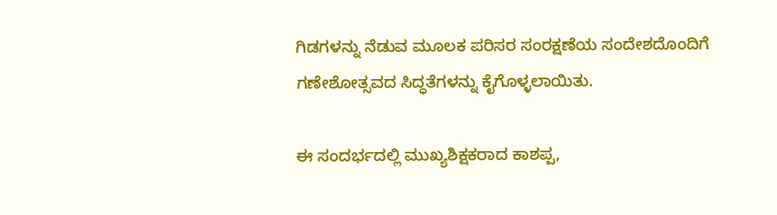ಗಿಡಗಳನ್ನು ನೆಡುವ ಮೂಲಕ ಪರಿಸರ ಸಂರಕ್ಷಣೆಯ ಸಂದೇಶದೊಂದಿಗೆ ಗಣೇಶೋತ್ಸವದ ಸಿದ್ಧತೆಗಳನ್ನು ಕೈಗೊಳ್ಳಲಾಯಿತು.

ಈ ಸಂದರ್ಭದಲ್ಲಿ ಮುಖ್ಯಶಿಕ್ಷಕರಾದ ಕಾಶಪ್ಪ,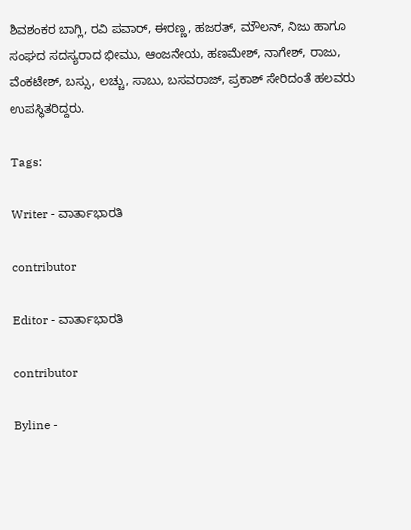ಶಿವಶಂಕರ ಬಾಗ್ಲಿ, ರವಿ ಪವಾರ್, ಈರಣ್ಣ, ಹಜರತ್, ಮೌಲನ್, ನಿಜು ಹಾಗೂ ಸಂಘದ ಸದಸ್ಯರಾದ ಭೀಮು, ಆಂಜನೇಯ, ಹಣಮೇಶ್, ನಾಗೇಶ್, ರಾಜು, ವೆಂಕಟೇಶ್, ಬಸ್ಸು, ಲಚ್ಚು, ಸಾಬು, ಬಸವರಾಜ್, ಪ್ರಕಾಶ್ ಸೇರಿದಂತೆ ಹಲವರು ಉಪಸ್ಥಿತರಿದ್ದರು.

Tags:

Writer - ವಾರ್ತಾಭಾರತಿ

contributor

Editor - ವಾರ್ತಾಭಾರತಿ

contributor

Byline -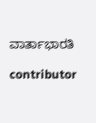ವಾರ್ತಾಭಾರತಿ

contributor